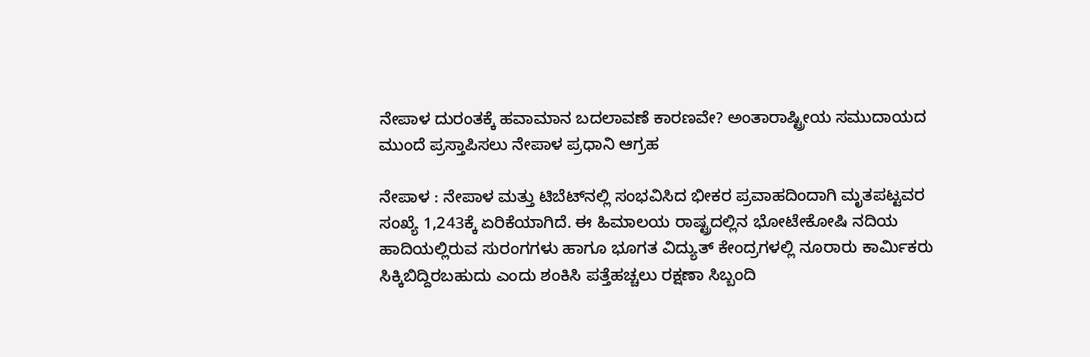ನೇಪಾಳ ದುರಂತಕ್ಕೆ ಹವಾಮಾನ ಬದಲಾವಣೆ ಕಾರಣವೇ? ಅಂತಾರಾಷ್ಟ್ರೀಯ ಸಮುದಾಯದ ಮುಂದೆ ಪ್ರಸ್ತಾಪಿಸಲು ನೇಪಾಳ ಪ್ರಧಾನಿ ಆಗ್ರಹ

ನೇಪಾಳ : ನೇಪಾಳ ಮತ್ತು ಟಿಬೆಟ್‌ನಲ್ಲಿ ಸಂಭವಿಸಿದ ಭೀಕರ ಪ್ರವಾಹದಿಂದಾಗಿ ಮೃತಪಟ್ಟವರ ಸಂಖ್ಯೆ 1,243ಕ್ಕೆ ಏರಿಕೆಯಾಗಿದೆ. ಈ ಹಿಮಾಲಯ ರಾಷ್ಟ್ರದಲ್ಲಿನ ಭೋಟೇಕೋಷಿ ನದಿಯ ಹಾದಿಯಲ್ಲಿರುವ ಸುರಂಗಗಳು ಹಾಗೂ ಭೂಗತ ವಿದ್ಯುತ್ ಕೇಂದ್ರಗಳಲ್ಲಿ ನೂರಾರು ಕಾರ್ಮಿಕರು ಸಿಕ್ಕಿಬಿದ್ದಿರಬಹುದು ಎಂದು ಶಂಕಿಸಿ ಪತ್ತೆಹಚ್ಚಲು ರಕ್ಷಣಾ ಸಿಬ್ಬಂದಿ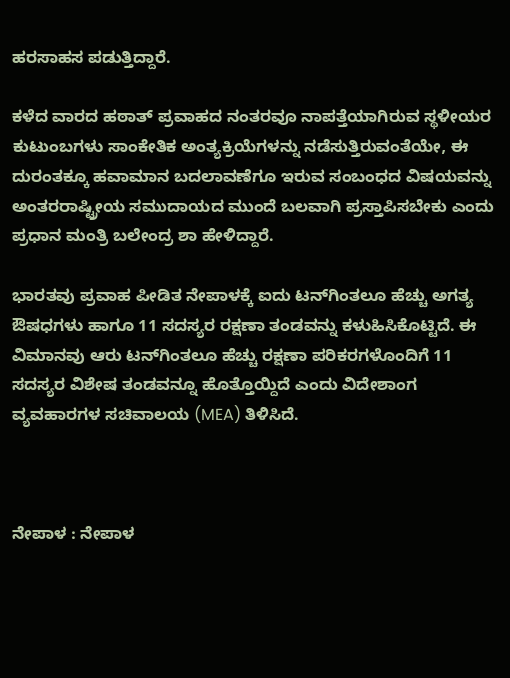ಹರಸಾಹಸ ಪಡುತ್ತಿದ್ದಾರೆ.

ಕಳೆದ ವಾರದ ಹಠಾತ್ ಪ್ರವಾಹದ ನಂತರವೂ ನಾಪತ್ತೆಯಾಗಿರುವ ಸ್ಥಳೀಯರ ಕುಟುಂಬಗಳು ಸಾಂಕೇತಿಕ ಅಂತ್ಯಕ್ರಿಯೆಗಳನ್ನು ನಡೆಸುತ್ತಿರುವಂತೆಯೇ, ಈ ದುರಂತಕ್ಕೂ ಹವಾಮಾನ ಬದಲಾವಣೆಗೂ ಇರುವ ಸಂಬಂಧದ ವಿಷಯವನ್ನು ಅಂತರರಾಷ್ಟ್ರೀಯ ಸಮುದಾಯದ ಮುಂದೆ ಬಲವಾಗಿ ಪ್ರಸ್ತಾಪಿಸಬೇಕು ಎಂದು ಪ್ರಧಾನ ಮಂತ್ರಿ ಬಲೇಂದ್ರ ಶಾ ಹೇಳಿದ್ದಾರೆ.

ಭಾರತವು ಪ್ರವಾಹ ಪೀಡಿತ ನೇಪಾಳಕ್ಕೆ ಐದು ಟನ್‌ಗಿಂತಲೂ ಹೆಚ್ಚು ಅಗತ್ಯ ಔಷಧಗಳು ಹಾಗೂ 11 ಸದಸ್ಯರ ರಕ್ಷಣಾ ತಂಡವನ್ನು ಕಳುಹಿಸಿಕೊಟ್ಟಿದೆ. ಈ ವಿಮಾನವು ಆರು ಟನ್‌ಗಿಂತಲೂ ಹೆಚ್ಚು ರಕ್ಷಣಾ ಪರಿಕರಗಳೊಂದಿಗೆ 11 ಸದಸ್ಯರ ವಿಶೇಷ ತಂಡವನ್ನೂ ಹೊತ್ತೊಯ್ದಿದೆ ಎಂದು ವಿದೇಶಾಂಗ ವ್ಯವಹಾರಗಳ ಸಚಿವಾಲಯ (MEA) ತಿಳಿಸಿದೆ.



ನೇಪಾಳ : ನೇಪಾಳ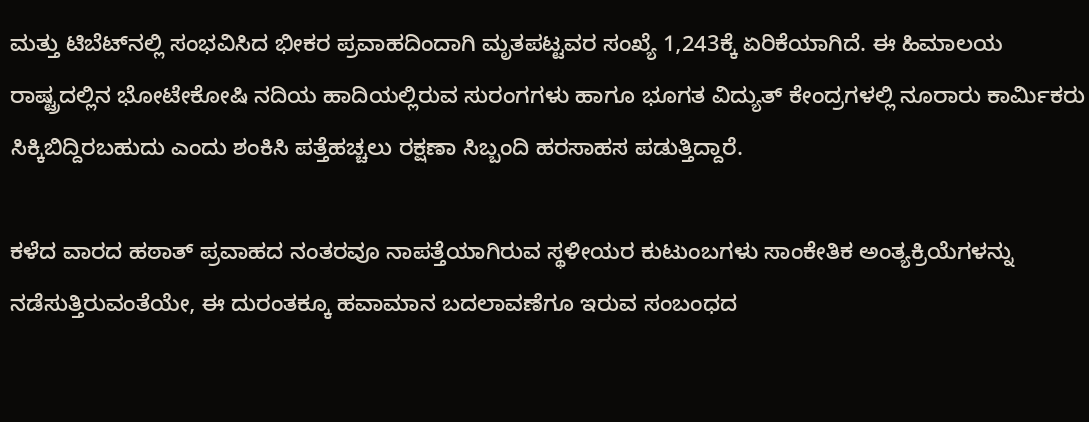ಮತ್ತು ಟಿಬೆಟ್‌ನಲ್ಲಿ ಸಂಭವಿಸಿದ ಭೀಕರ ಪ್ರವಾಹದಿಂದಾಗಿ ಮೃತಪಟ್ಟವರ ಸಂಖ್ಯೆ 1,243ಕ್ಕೆ ಏರಿಕೆಯಾಗಿದೆ. ಈ ಹಿಮಾಲಯ ರಾಷ್ಟ್ರದಲ್ಲಿನ ಭೋಟೇಕೋಷಿ ನದಿಯ ಹಾದಿಯಲ್ಲಿರುವ ಸುರಂಗಗಳು ಹಾಗೂ ಭೂಗತ ವಿದ್ಯುತ್ ಕೇಂದ್ರಗಳಲ್ಲಿ ನೂರಾರು ಕಾರ್ಮಿಕರು ಸಿಕ್ಕಿಬಿದ್ದಿರಬಹುದು ಎಂದು ಶಂಕಿಸಿ ಪತ್ತೆಹಚ್ಚಲು ರಕ್ಷಣಾ ಸಿಬ್ಬಂದಿ ಹರಸಾಹಸ ಪಡುತ್ತಿದ್ದಾರೆ.

ಕಳೆದ ವಾರದ ಹಠಾತ್ ಪ್ರವಾಹದ ನಂತರವೂ ನಾಪತ್ತೆಯಾಗಿರುವ ಸ್ಥಳೀಯರ ಕುಟುಂಬಗಳು ಸಾಂಕೇತಿಕ ಅಂತ್ಯಕ್ರಿಯೆಗಳನ್ನು ನಡೆಸುತ್ತಿರುವಂತೆಯೇ, ಈ ದುರಂತಕ್ಕೂ ಹವಾಮಾನ ಬದಲಾವಣೆಗೂ ಇರುವ ಸಂಬಂಧದ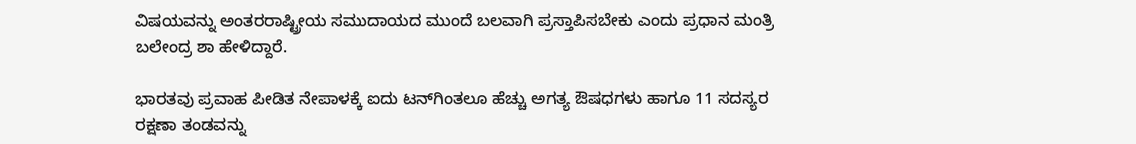ವಿಷಯವನ್ನು ಅಂತರರಾಷ್ಟ್ರೀಯ ಸಮುದಾಯದ ಮುಂದೆ ಬಲವಾಗಿ ಪ್ರಸ್ತಾಪಿಸಬೇಕು ಎಂದು ಪ್ರಧಾನ ಮಂತ್ರಿ ಬಲೇಂದ್ರ ಶಾ ಹೇಳಿದ್ದಾರೆ.

ಭಾರತವು ಪ್ರವಾಹ ಪೀಡಿತ ನೇಪಾಳಕ್ಕೆ ಐದು ಟನ್‌ಗಿಂತಲೂ ಹೆಚ್ಚು ಅಗತ್ಯ ಔಷಧಗಳು ಹಾಗೂ 11 ಸದಸ್ಯರ ರಕ್ಷಣಾ ತಂಡವನ್ನು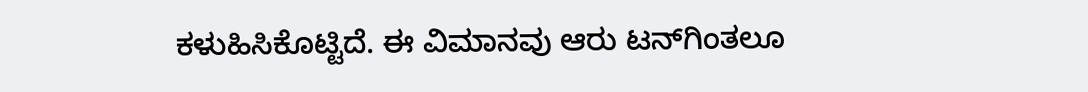ಕಳುಹಿಸಿಕೊಟ್ಟಿದೆ. ಈ ವಿಮಾನವು ಆರು ಟನ್‌ಗಿಂತಲೂ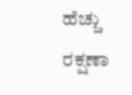ಹೆಚ್ಚು ರಕ್ಷಣಾ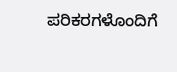ಪರಿಕರಗಳೊಂದಿಗೆ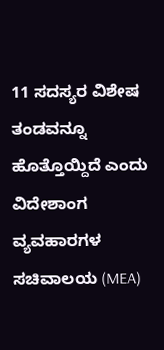11 ಸದಸ್ಯರ ವಿಶೇಷ ತಂಡವನ್ನೂ ಹೊತ್ತೊಯ್ದಿದೆ ಎಂದು ವಿದೇಶಾಂಗ ವ್ಯವಹಾರಗಳ ಸಚಿವಾಲಯ (MEA)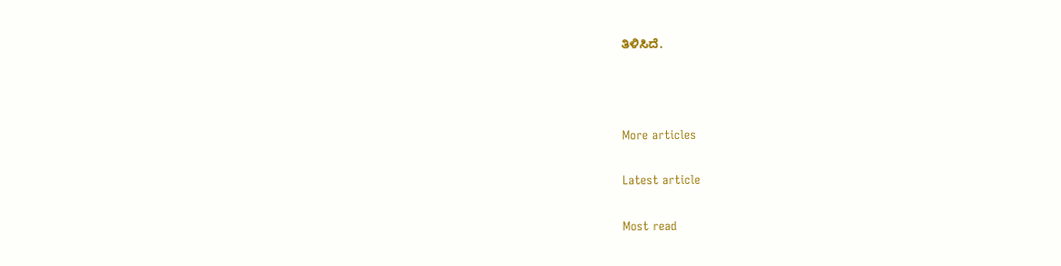ತಿಳಿಸಿದೆ.



More articles

Latest article

Most read